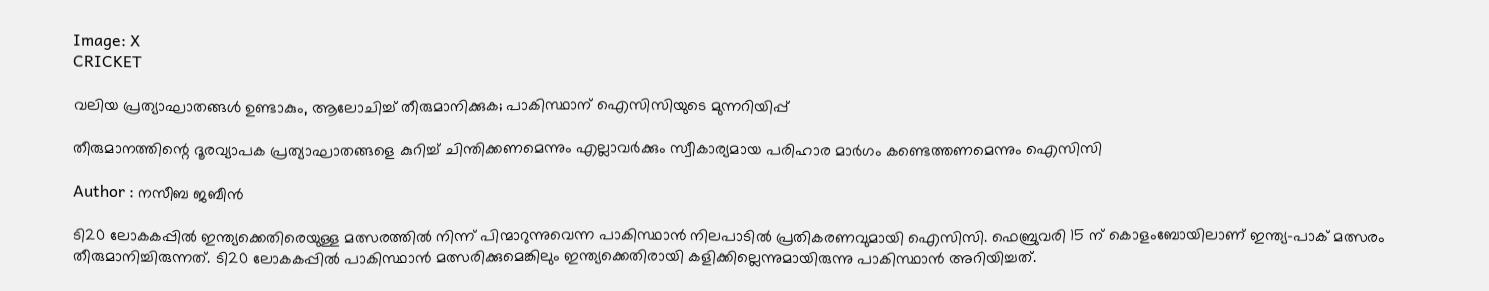Image: X
CRICKET

വലിയ പ്രത്യാഘാതങ്ങള്‍ ഉണ്ടാകും, ആലോചിച്ച് തീരുമാനിക്കുക; പാകിസ്ഥാന് ഐസിസിയുടെ മുന്നറിയിപ്പ്

തീരുമാനത്തിന്റെ ദൂരവ്യാപക പ്രത്യാഘാതങ്ങളെ കുറിച്ച് ചിന്തിക്കണമെന്നും എല്ലാവര്‍ക്കും സ്വീകാര്യമായ പരിഹാര മാര്‍ഗം കണ്ടെത്തണമെന്നും ഐസിസി

Author : നസീബ ജബീൻ

ടി20 ലോകകപ്പില്‍ ഇന്ത്യക്കെതിരെയുള്ള മത്സരത്തില്‍ നിന്ന് പിന്മാറുന്നുവെന്ന പാകിസ്ഥാന്‍ നിലപാടില്‍ പ്രതികരണവുമായി ഐസിസി. ഫെബ്രുവരി 15 ന് കൊളംബോയിലാണ് ഇന്ത്യ-പാക് മത്സരം തീരുമാനിച്ചിരുന്നത്. ടി20 ലോകകപ്പില്‍ പാകിസ്ഥാന്‍ മത്സരിക്കുമെങ്കിലും ഇന്ത്യക്കെതിരായി കളിക്കില്ലെന്നുമായിരുന്നു പാകിസ്ഥാന്‍ അറിയിച്ചത്.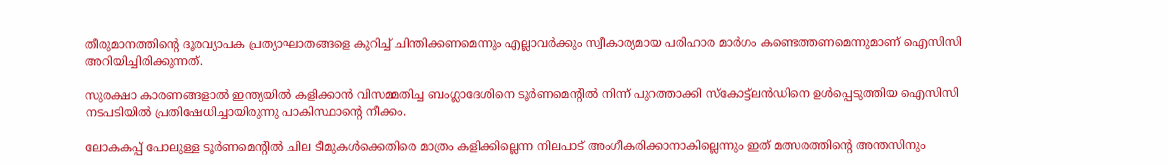തീരുമാനത്തിന്റെ ദൂരവ്യാപക പ്രത്യാഘാതങ്ങളെ കുറിച്ച് ചിന്തിക്കണമെന്നും എല്ലാവര്‍ക്കും സ്വീകാര്യമായ പരിഹാര മാര്‍ഗം കണ്ടെത്തണമെന്നുമാണ് ഐസിസി അറിയിച്ചിരിക്കുന്നത്.

സുരക്ഷാ കാരണങ്ങളാല്‍ ഇന്ത്യയില്‍ കളിക്കാന്‍ വിസമ്മതിച്ച ബംഗ്ലാദേശിനെ ടൂര്‍ണമെന്റില്‍ നിന്ന് പുറത്താക്കി സ്‌കോട്ട്ലന്‍ഡിനെ ഉള്‍പ്പെടുത്തിയ ഐസിസി നടപടിയില്‍ പ്രതിഷേധിച്ചായിരുന്നു പാകിസ്ഥാന്റെ നീക്കം.

ലോകകപ്പ് പോലുള്ള ടൂര്‍ണമെന്റില്‍ ചില ടീമുകള്‍ക്കെതിരെ മാത്രം കളിക്കില്ലെന്ന നിലപാട് അംഗീകരിക്കാനാകില്ലെന്നും ഇത് മത്സരത്തിന്റെ അന്തസിനും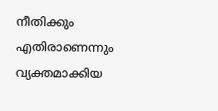നീതിക്കും എതിരാണെന്നും വ്യക്തമാക്കിയ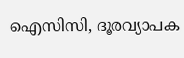ഐസിസി, ദൂരവ്യാപക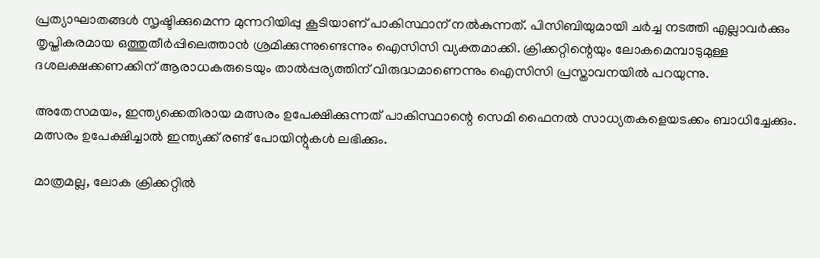പ്രത്യാഘാതങ്ങള്‍ സൃഷ്ടിക്കുമെന്ന മുന്നറിയിപ്പു കൂടിയാണ് പാകിസ്ഥാന് നല്‍കുന്നത്. പിസിബിയുമായി ചര്‍ച്ച നടത്തി എല്ലാവര്‍ക്കും തൃപ്തികരമായ ഒത്തുതീര്‍പ്പിലെത്താന്‍ ശ്രമിക്കുന്നുണ്ടെന്നും ഐസിസി വ്യക്തമാക്കി. ക്രിക്കറ്റിന്റെയും ലോകമെമ്പാടുമുള്ള ദശലക്ഷക്കണക്കിന് ആരാധകരുടെയും താല്‍പ്പര്യത്തിന് വിരുദ്ധമാണെന്നും ഐസിസി പ്രസ്താവനയില്‍ പറയുന്നു.

അതേസമയം, ഇന്ത്യക്കെതിരായ മത്സരം ഉപേക്ഷിക്കുന്നത് പാകിസ്ഥാന്റെ സെമി ഫൈനല്‍ സാധ്യതകളെയടക്കം ബാധിച്ചേക്കും. മത്സരം ഉപേക്ഷിച്ചാല്‍ ഇന്ത്യക്ക് രണ്ട് പോയിന്റുകള്‍ ലഭിക്കും.

മാത്രമല്ല, ലോക ക്രിക്കറ്റില്‍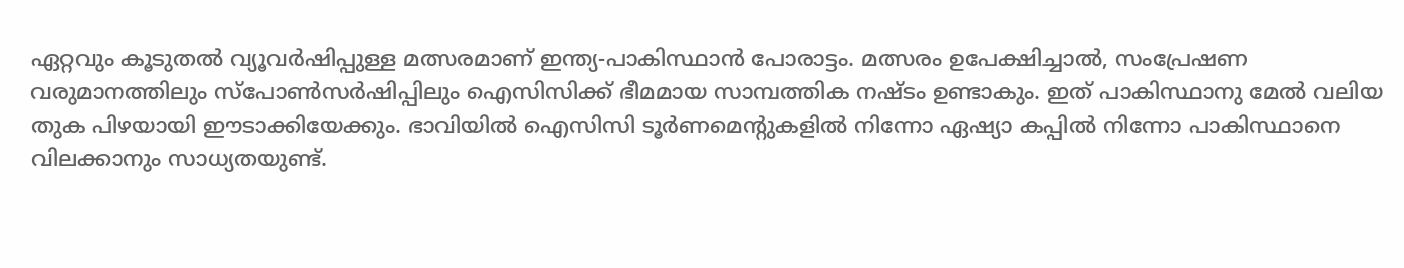ഏറ്റവും കൂടുതല്‍ വ്യൂവര്‍ഷിപ്പുള്ള മത്സരമാണ് ഇന്ത്യ-പാകിസ്ഥാന്‍ പോരാട്ടം. മത്സരം ഉപേക്ഷിച്ചാല്‍, സംപ്രേഷണ വരുമാനത്തിലും സ്‌പോണ്‍സര്‍ഷിപ്പിലും ഐസിസിക്ക് ഭീമമായ സാമ്പത്തിക നഷ്ടം ഉണ്ടാകും. ഇത് പാകിസ്ഥാനു മേല്‍ വലിയ തുക പിഴയായി ഈടാക്കിയേക്കും. ഭാവിയില്‍ ഐസിസി ടൂര്‍ണമെന്റുകളില്‍ നിന്നോ ഏഷ്യാ കപ്പില്‍ നിന്നോ പാകിസ്ഥാനെ വിലക്കാനും സാധ്യതയുണ്ട്.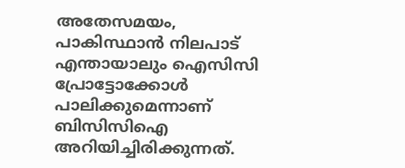അതേസമയം, പാകിസ്ഥാന്‍ നിലപാട് എന്തായാലും ഐസിസി പ്രോട്ടോക്കോള്‍ പാലിക്കുമെന്നാണ് ബിസിസിഐ അറിയിച്ചിരിക്കുന്നത്.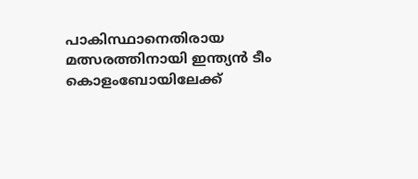പാകിസ്ഥാനെതിരായ മത്സരത്തിനായി ഇന്ത്യന്‍ ടീം കൊളംബോയിലേക്ക്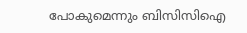പോകുമെന്നും ബിസിസിഐ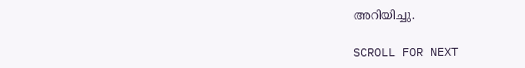അറിയിച്ചു.

SCROLL FOR NEXT